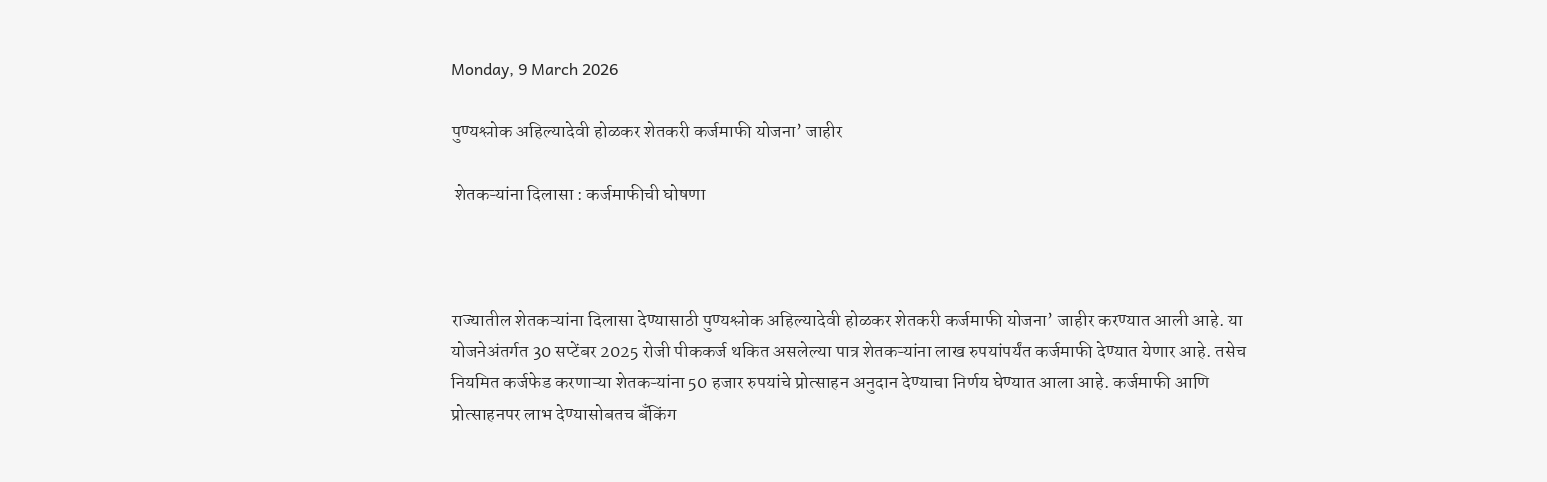Monday, 9 March 2026

पुण्यश्लोक अहिल्यादेवी होळकर शेतकरी कर्जमाफी योजना’ जाहीर

 शेतकऱ्यांना दिलासा : कर्जमाफीची घोषणा



राज्यातील शेतकऱ्यांना दिलासा देण्यासाठी पुण्यश्लोक अहिल्यादेवी होळकर शेतकरी कर्जमाफी योजना’ जाहीर करण्यात आली आहे. या योजनेअंतर्गत 30 सप्टेंबर 2025 रोजी पीककर्ज थकित असलेल्या पात्र शेतकऱ्यांना लाख रुपयांपर्यंत कर्जमाफी देण्यात येणार आहे. तसेच नियमित कर्जफेड करणाऱ्या शेतकऱ्यांना 50 हजार रुपयांचे प्रोत्साहन अनुदान देण्याचा निर्णय घेण्यात आला आहे. कर्जमाफी आणि प्रोत्साहनपर लाभ देण्यासोबतच बँकिंग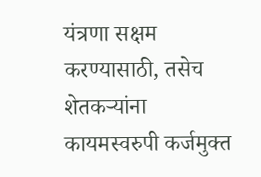यंत्रणा सक्षम करण्यासाठी, तसेच शेतकऱ्यांना कायमस्वरुपी कर्जमुक्त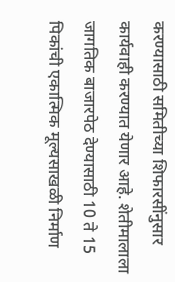करण्यासाठी समितीच्या शिफारसींनुसार कार्यवाही करण्यात येणार आहे. शेतीमालाला जागतिक बाजारपेठ देण्यासाठी 10 ते 15 पिकांची एकात्मिक मूल्यसाखळी निर्माण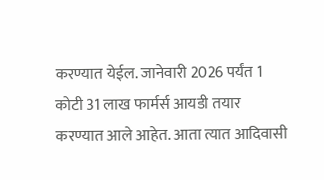करण्यात येईल. जानेवारी 2026 पर्यंत 1 कोटी 31 लाख फार्मर्स आयडी तयार करण्यात आले आहेत. आता त्यात आदिवासी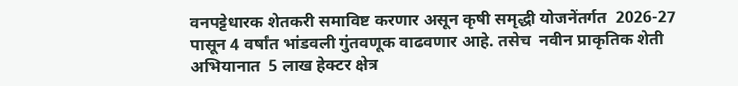वनपट्टेधारक शेतकरी समाविष्ट करणार असून कृषी समृद्धी योजनेंतर्गत  2026-27 पासून 4 वर्षांत भांडवली गुंतवणूक वाढवणार आहे. तसेच  नवीन प्राकृतिक शेती अभियानात  5 लाख हेक्टर क्षेत्र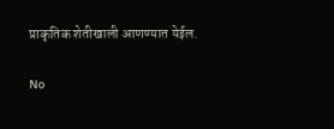प्राकृतिक शेतीखाली आणण्यात येईल.

No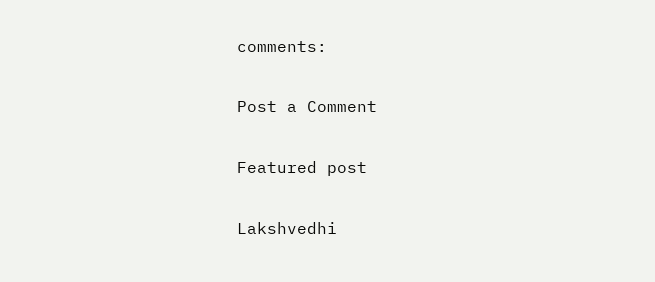comments:

Post a Comment

Featured post

Lakshvedhi